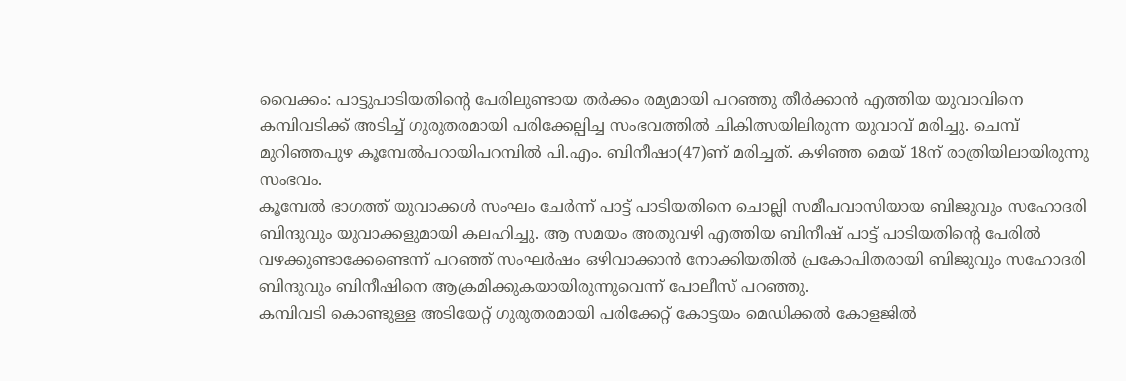വൈക്കം: പാട്ടുപാടിയതിന്റെ പേരിലുണ്ടായ തർക്കം രമ്യമായി പറഞ്ഞു തീർക്കാൻ എത്തിയ യുവാവിനെ കമ്പിവടിക്ക് അടിച്ച് ഗുരുതരമായി പരിക്കേല്പിച്ച സംഭവത്തിൽ ചികിത്സയിലിരുന്ന യുവാവ് മരിച്ചു. ചെമ്പ് മുറിഞ്ഞപുഴ കൂമ്പേൽപറായിപറമ്പിൽ പി.എം. ബിനീഷാ(47)ണ് മരിച്ചത്. കഴിഞ്ഞ മെയ് 18ന് രാത്രിയിലായിരുന്നു സംഭവം.
കൂമ്പേൽ ഭാഗത്ത് യുവാക്കൾ സംഘം ചേർന്ന് പാട്ട് പാടിയതിനെ ചൊല്ലി സമീപവാസിയായ ബിജുവും സഹോദരി ബിന്ദുവും യുവാക്കളുമായി കലഹിച്ചു. ആ സമയം അതുവഴി എത്തിയ ബിനീഷ് പാട്ട് പാടിയതിന്റെ പേരിൽ വഴക്കുണ്ടാക്കേണ്ടെന്ന് പറഞ്ഞ് സംഘർഷം ഒഴിവാക്കാൻ നോക്കിയതിൽ പ്രകോപിതരായി ബിജുവും സഹോദരി ബിന്ദുവും ബിനീഷിനെ ആക്രമിക്കുകയായിരുന്നുവെന്ന് പോലീസ് പറഞ്ഞു.
കമ്പിവടി കൊണ്ടുള്ള അടിയേറ്റ് ഗുരുതരമായി പരിക്കേറ്റ് കോട്ടയം മെഡിക്കൽ കോളജിൽ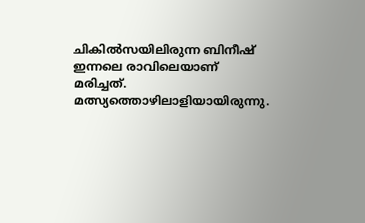ചികിൽസയിലിരുന്ന ബിനീഷ് ഇന്നലെ രാവിലെയാണ് മരിച്ചത്. മത്സ്യത്തൊഴിലാളിയായിരുന്നു.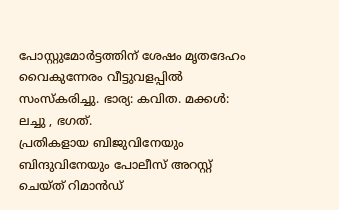പോസ്റ്റുമോർട്ടത്തിന് ശേഷം മൃതദേഹം വൈകുന്നേരം വീട്ടുവളപ്പിൽ സംസ്കരിച്ചു. ഭാര്യ: കവിത. മക്കൾ: ലച്ചു , ഭഗത്.
പ്രതികളായ ബിജുവിനേയും ബിന്ദുവിനേയും പോലീസ് അറസ്റ്റ് ചെയ്ത് റിമാൻഡ്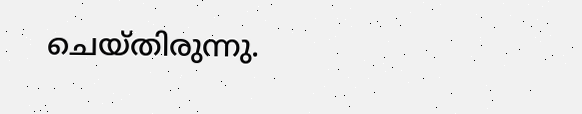ചെയ്തിരുന്നു.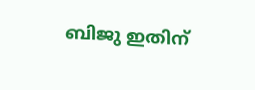ബിജു ഇതിന്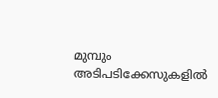മുമ്പും അടിപടിക്കേസുകളിൽ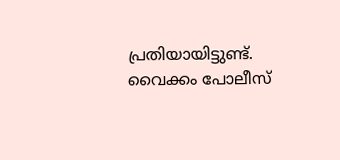പ്രതിയായിട്ടുണ്ട്. വൈക്കം പോലീസ്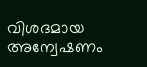വിശദമായ അന്വേഷണം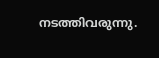നടത്തിവരുന്നു.